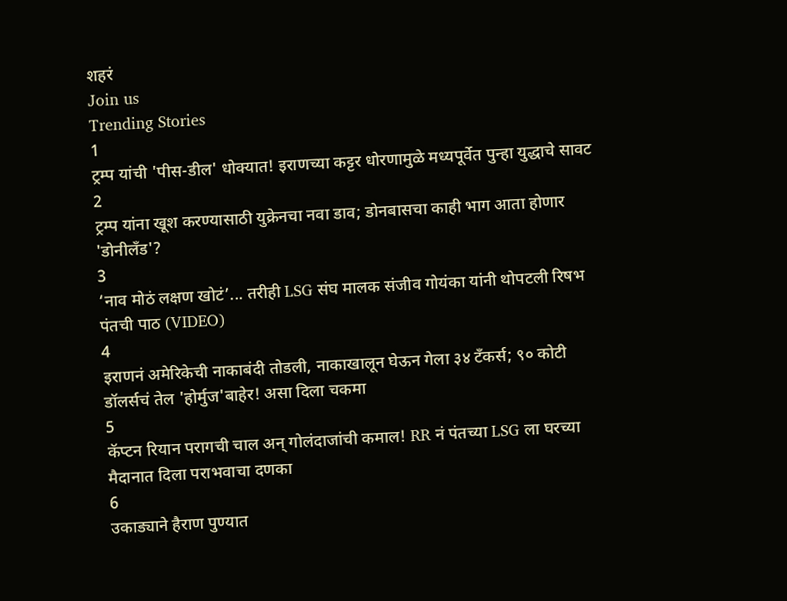शहरं
Join us
Trending Stories
1
ट्रम्प यांची 'पीस-डील' धोक्यात! इराणच्या कट्टर धोरणामुळे मध्यपूर्वेत पुन्हा युद्धाचे सावट
2
ट्रम्प यांना खूश करण्यासाठी युक्रेनचा नवा डाव; डोनबासचा काही भाग आता होणार 'डोनीलँड'?
3
‘नाव मोठं लक्षण खोटं’... तरीही LSG संघ मालक संजीव गोयंका यांनी थोपटली रिषभ पंतची पाठ (VIDEO)
4
इराणनं अमेरिकेची नाकाबंदी तोडली, नाकाखालून घेऊन गेला ३४ टँकर्स; ९० कोटी डॉलर्सचं तेल 'होर्मुज'बाहेर! असा दिला चकमा
5
कॅप्टन रियान परागची चाल अन् गोलंदाजांची कमाल! RR नं पंतच्या LSG ला घरच्या मैदानात दिला पराभवाचा दणका
6
उकाड्याने हैराण पुण्यात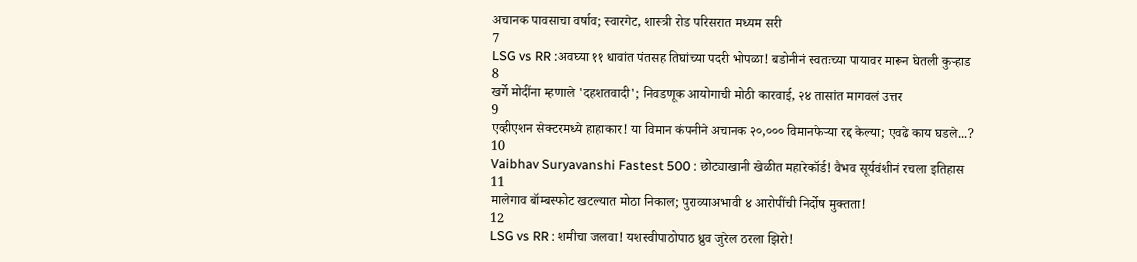अचानक पावसाचा वर्षाव; स्वारगेट, शास्त्री रोड परिसरात मध्यम सरी
7
LSG vs RR :अवघ्या ११ धावांत पंतसह तिघांच्या पदरी भोपळा! बडोनीनं स्वतःच्या पायावर मारून घेतली कुऱ्हाड
8
खर्गे मोदींना म्हणाले 'दहशतवादी'; निवडणूक आयोगाची मोठी कारवाई, २४ तासांत मागवलं उत्तर
9
एव्हीएशन सेक्टरमध्ये हाहाकार! या विमान कंपनीने अचानक २०,००० विमानफेऱ्या रद्द केल्या; एवढे काय घडले...?
10
Vaibhav Suryavanshi Fastest 500 : छोट्याखानी खेळीत महारेकॉर्ड! वैभव सूर्यवंशीनं रचला इतिहास
11
मालेगाव बॉम्बस्फोट खटल्यात मोठा निकाल; पुराव्याअभावी ४ आरोपींची निर्दोष मुक्तता!
12
LSG vs RR : शमीचा जलवा! यशस्वीपाठोपाठ ध्रुव जुरेल ठरला झिरो!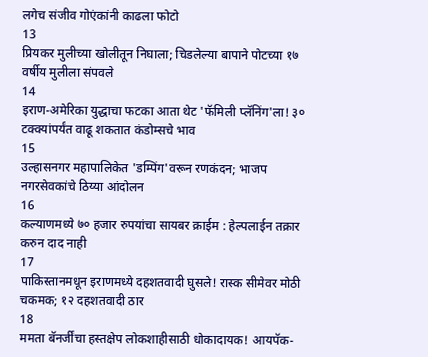लगेच संजीव गोएंकांनी काढला फोटो
13
प्रियकर मुलीच्या खोलीतून निघाला; चिडलेल्या बापाने पोटच्या १७ वर्षीय मुलीला संपवले
14
इराण-अमेरिका युद्धाचा फटका आता थेट 'फॅमिली प्लॅनिंग'ला! ३० टक्क्यांपर्यंत वाढू शकतात कंडोम्सचे भाव
15
उल्हासनगर महापालिकेत 'डम्पिंग'वरून रणकंदन; भाजप नगरसेवकांचे ठिय्या आंदोलन
16
कल्याणमध्ये ७० हजार रुपयांचा सायबर क्राईम : हेल्पलाईन तक्रार करुन दाद नाही
17
पाकिस्तानमधून इराणमध्ये दहशतवादी घुसले! रास्क सीमेवर मोठी चकमक; १२ दहशतवादी ठार
18
ममता बॅनर्जींचा हस्तक्षेप लोकशाहीसाठी धोकादायक! आयपॅक-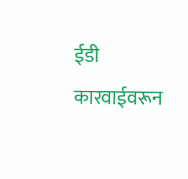ईडी कारवाईवरून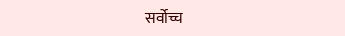सर्वोच्च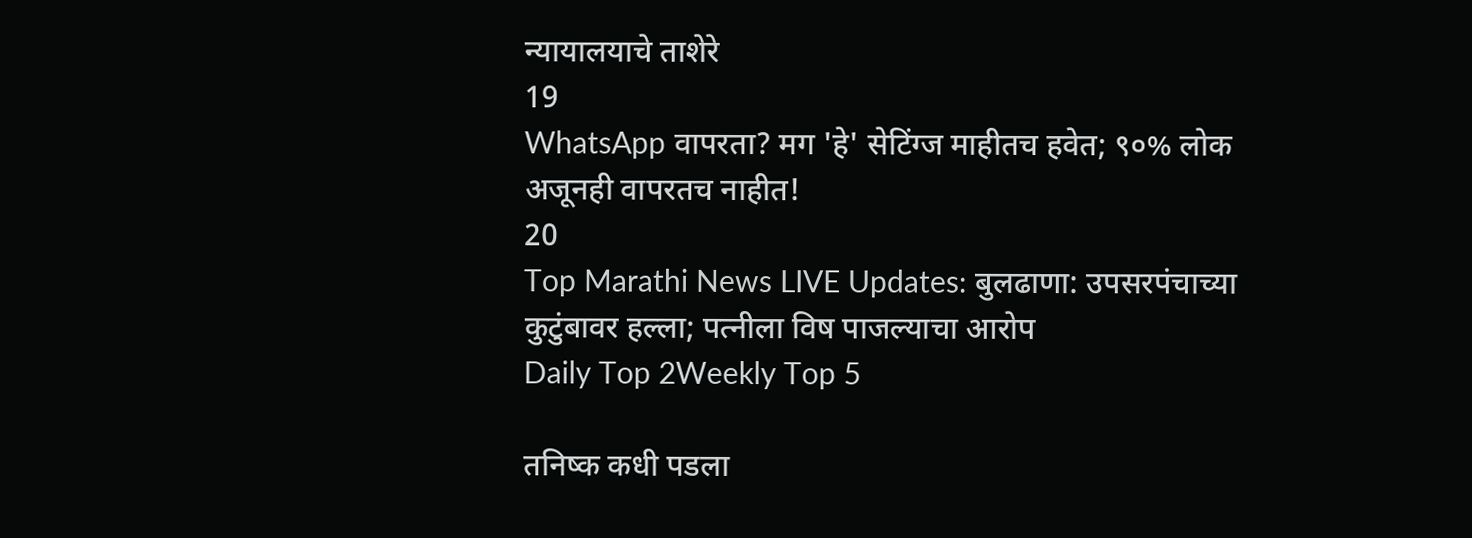न्यायालयाचे ताशेरे
19
WhatsApp वापरता? मग 'हे' सेटिंग्ज माहीतच हवेत; ९०% लोक अजूनही वापरतच नाहीत!
20
Top Marathi News LIVE Updates: बुलढाणा: उपसरपंचाच्या कुटुंबावर हल्ला; पत्नीला विष पाजल्याचा आरोप
Daily Top 2Weekly Top 5

तनिष्क कधी पडला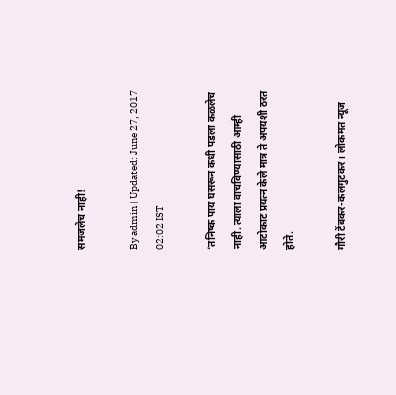समजलेच नाही!

By admin | Updated: June 27, 2017 02:02 IST

‘तनिष्क पाय घसरून कधी पडला कळलेच नाही. त्याला वाचविण्यासाठी आम्ही आटोकाट प्रयत्न केले मात्र ते अपयशी ठरत होते.

गौरी टेंबकर-कलगुटकर। लोकमत न्यूज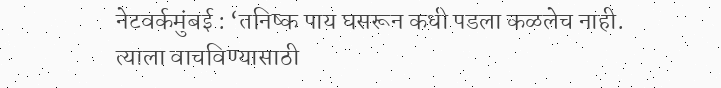नेटवर्कमुंबई : ‘तनिष्क पाय घसरून कधी पडला कळलेच नाही. त्याला वाचविण्यासाठी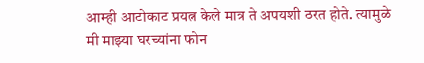आम्ही आटोकाट प्रयत्न केले मात्र ते अपयशी ठरत होते. त्यामुळे मी माझ्या घरच्यांना फोन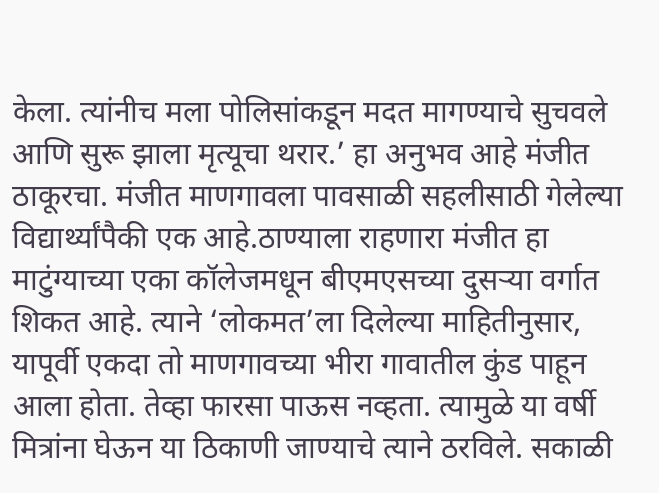केला. त्यांनीच मला पोलिसांकडून मदत मागण्याचे सुचवले आणि सुरू झाला मृत्यूचा थरार.’ हा अनुभव आहे मंजीत ठाकूरचा. मंजीत माणगावला पावसाळी सहलीसाठी गेलेल्या विद्यार्थ्यांपैकी एक आहे.ठाण्याला राहणारा मंजीत हा माटुंग्याच्या एका कॉलेजमधून बीएमएसच्या दुसऱ्या वर्गात शिकत आहे. त्याने ‘लोकमत’ला दिलेल्या माहितीनुसार, यापूर्वी एकदा तो माणगावच्या भीरा गावातील कुंड पाहून आला होता. तेव्हा फारसा पाऊस नव्हता. त्यामुळे या वर्षी मित्रांना घेऊन या ठिकाणी जाण्याचे त्याने ठरविले. सकाळी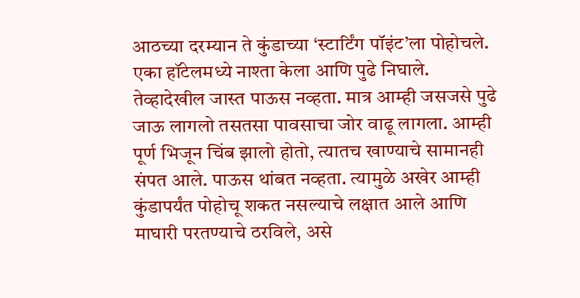आठच्या दरम्यान ते कुंडाच्या ‘स्टार्टिंग पॉइंट’ला पोहोचले. एका हॉटेलमध्ये नाश्ता केला आणि पुढे निघाले. तेव्हादेखील जास्त पाऊस नव्हता. मात्र आम्ही जसजसे पुढे जाऊ लागलो तसतसा पावसाचा जोर वाढू लागला. आम्ही पूर्ण भिजून चिंब झालो होतो, त्यातच खाण्याचे सामानही संपत आले. पाऊस थांबत नव्हता. त्यामुळे अखेर आम्ही कुंडापर्यंत पोहोचू शकत नसल्याचे लक्षात आले आणि माघारी परतण्याचे ठरविले, असे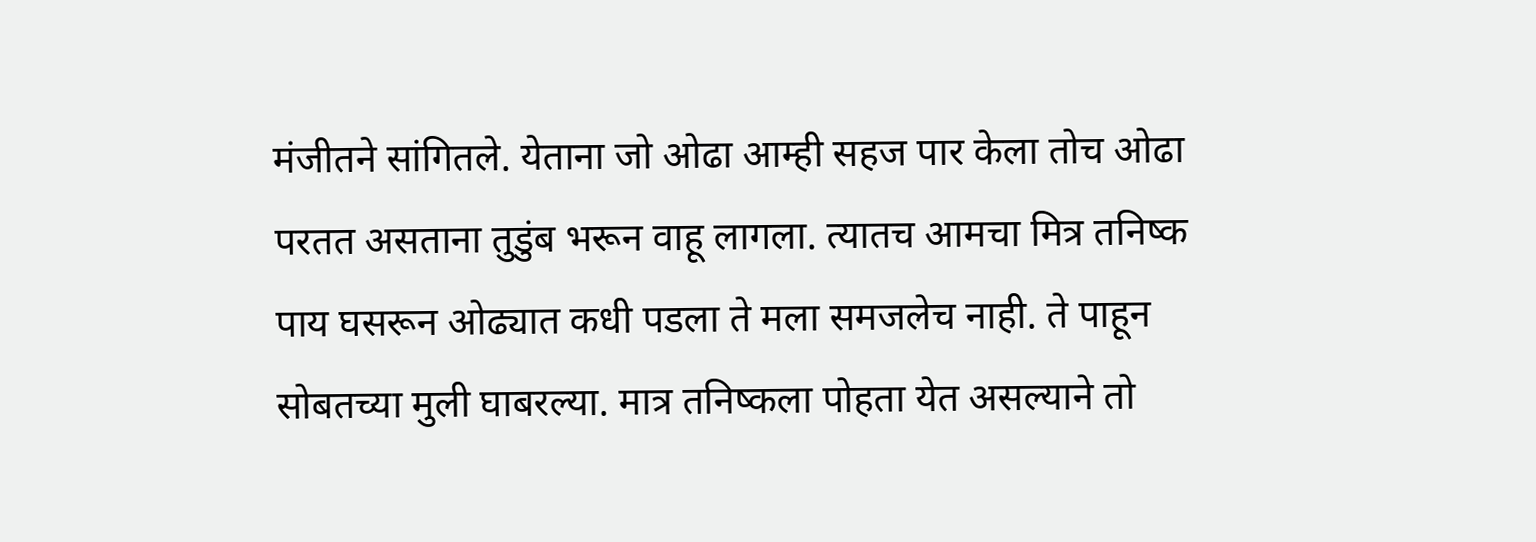मंजीतने सांगितले. येताना जो ओढा आम्ही सहज पार केला तोच ओढा परतत असताना तुडुंब भरून वाहू लागला. त्यातच आमचा मित्र तनिष्क पाय घसरून ओढ्यात कधी पडला ते मला समजलेच नाही. ते पाहून सोबतच्या मुली घाबरल्या. मात्र तनिष्कला पोहता येत असल्याने तो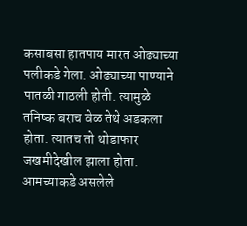कसाबसा हातपाय मारत ओढ्याच्या पलीकडे गेला. ओढ्याच्या पाण्याने पातळी गाठली होती. त्यामुळे तनिष्क बराच वेळ तेथे अडकला होता. त्यातच तो थोडाफार जखमीदेखील झाला होता. आमच्याकडे असलेले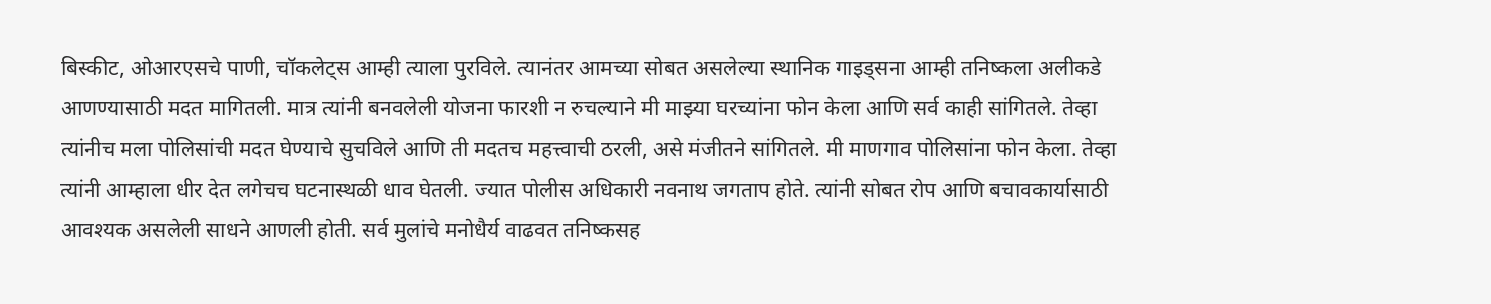बिस्कीट, ओआरएसचे पाणी, चॉकलेट्स आम्ही त्याला पुरविले. त्यानंतर आमच्या सोबत असलेल्या स्थानिक गाइड्सना आम्ही तनिष्कला अलीकडे आणण्यासाठी मदत मागितली. मात्र त्यांनी बनवलेली योजना फारशी न रुचल्याने मी माझ्या घरच्यांना फोन केला आणि सर्व काही सांगितले. तेव्हा त्यांनीच मला पोलिसांची मदत घेण्याचे सुचविले आणि ती मदतच महत्त्वाची ठरली, असे मंजीतने सांगितले. मी माणगाव पोलिसांना फोन केला. तेव्हा त्यांनी आम्हाला धीर देत लगेचच घटनास्थळी धाव घेतली. ज्यात पोलीस अधिकारी नवनाथ जगताप होते. त्यांनी सोबत रोप आणि बचावकार्यासाठी आवश्यक असलेली साधने आणली होती. सर्व मुलांचे मनोधैर्य वाढवत तनिष्कसह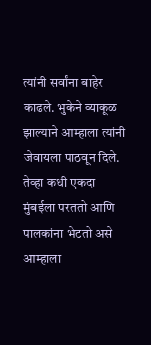त्यांनी सर्वांना बाहेर काढले. भुकेने व्याकूळ झाल्याने आम्हाला त्यांनी जेवायला पाठवून दिले. तेव्हा कधी एकदा मुंबईला परततो आणि पालकांना भेटतो असे आम्हाला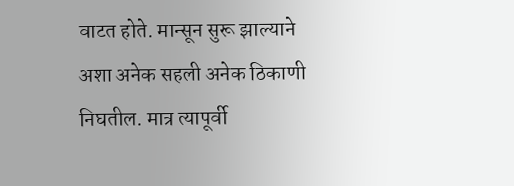वाटत होते. मान्सून सुरू झाल्याने अशा अनेक सहली अनेक ठिकाणी निघतील. मात्र त्यापूर्वी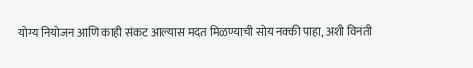योग्य नियोजन आणि काही संकट आल्यास मदत मिळण्याची सोय नक्की पाहा, अशी विनंती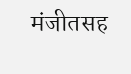मंजीतसह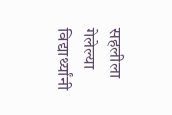सहलीला गेलेल्या विद्यार्थ्यांनी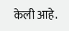केली आहे.